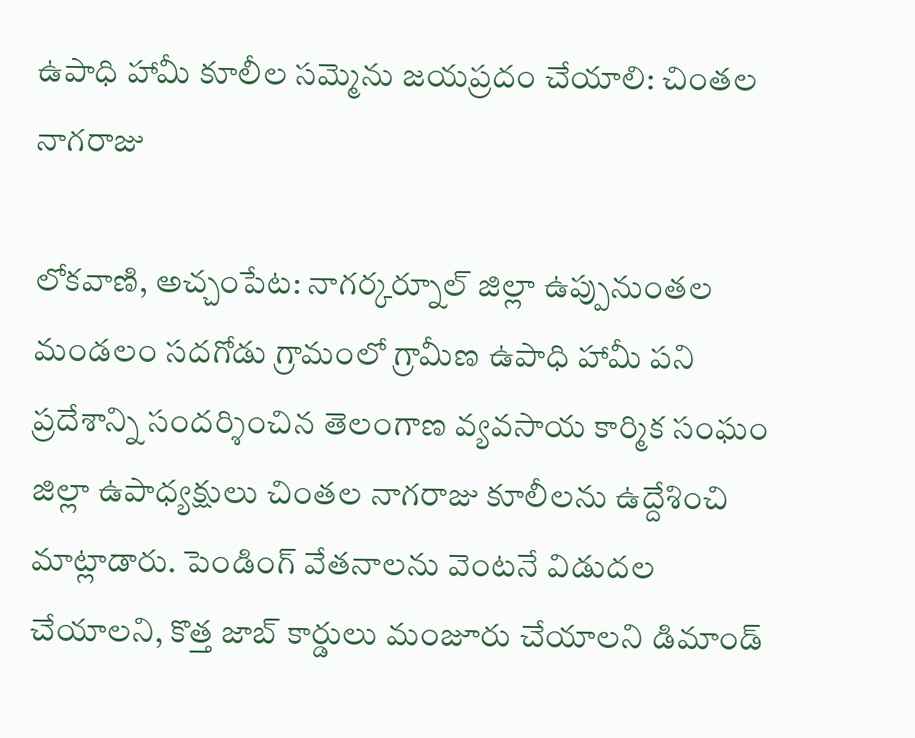ఉపాధి హామీ కూలీల సమ్మెను జయప్రదం చేయాలి: చింతల నాగరాజు

లోకవాణి, అచ్చంపేట: నాగర్కర్నూల్ జిల్లా ఉప్పునుంతల మండలం సదగోడు గ్రామంలో గ్రామీణ ఉపాధి హామీ పని ప్రదేశాన్ని సందర్శించిన తెలంగాణ వ్యవసాయ కార్మిక సంఘం జిల్లా ఉపాధ్యక్షులు చింతల నాగరాజు కూలీలను ఉద్దేశించి మాట్లాడారు. పెండింగ్ వేతనాలను వెంటనే విడుదల చేయాలని, కొత్త జాబ్ కార్డులు మంజూరు చేయాలని డిమాండ్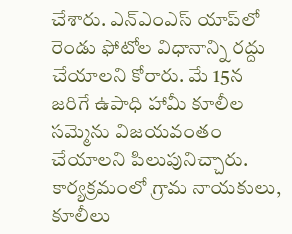చేశారు. ఎన్‌ఎంఎస్ యాప్‌లో రెండు ఫోటోల విధానాన్ని రద్దు చేయాలని కోరారు. మే 15న జరిగే ఉపాధి హామీ కూలీల సమ్మెను విజయవంతం చేయాలని పిలుపునిచ్చారు. కార్యక్రమంలో గ్రామ నాయకులు, కూలీలు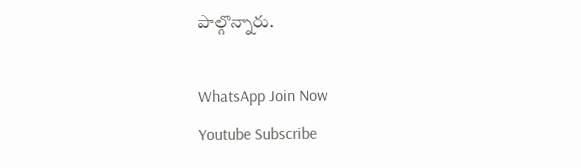పాల్గొన్నారు.

WhatsApp Join Now
Youtube Subscribe